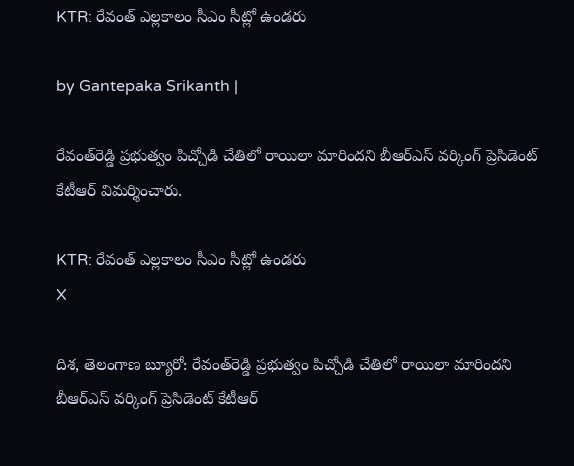KTR: రేవంత్ ఎల్లకాలం సీఎం సీట్లో ఉండరు

by Gantepaka Srikanth |

రేవంత్‌రెడ్డి ప్రభుత్వం పిచ్చోడి చేతిలో రాయిలా మారిందని బీఆర్ఎస్ వర్కింగ్ ప్రెసిడెంట్ కేటీఆర్ విమర్శించారు.

KTR: రేవంత్ ఎల్లకాలం సీఎం సీట్లో ఉండరు
X

దిశ, తెలంగాణ బ్యూరో: రేవంత్‌రెడ్డి ప్రభుత్వం పిచ్చోడి చేతిలో రాయిలా మారిందని బీఆర్ఎస్ వర్కింగ్ ప్రెసిడెంట్ కేటీఆర్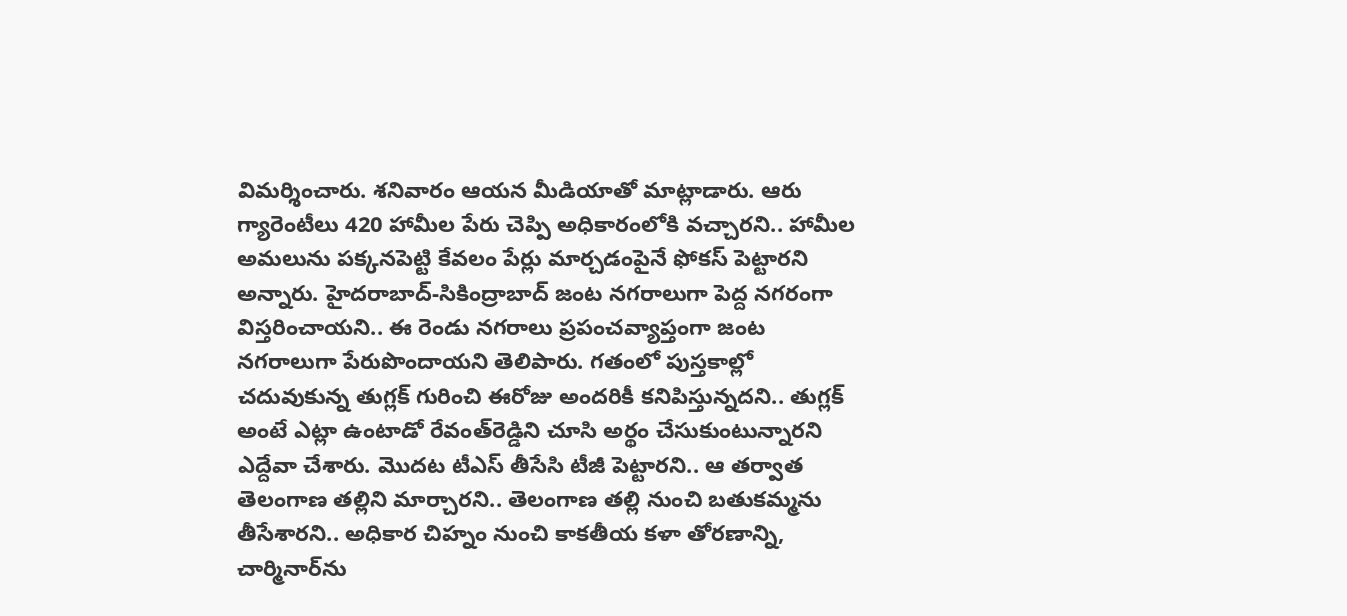విమర్శించారు. శనివారం ఆయన మీడియాతో మాట్లాడారు. ఆరు గ్యారెంటీలు 420 హామీల పేరు చెప్పి అధికారంలోకి వచ్చారని.. హామీల అమలును పక్కనపెట్టి కేవలం పేర్లు మార్చడంపైనే ఫోకస్ పెట్టారని అన్నారు. హైదరాబాద్-సికింద్రాబాద్ జంట నగరాలుగా పెద్ద నగరంగా విస్తరించాయని.. ఈ రెండు నగరాలు ప్రపంచవ్యాప్తంగా జంట నగరాలుగా పేరుపొందాయని తెలిపారు. గతంలో పుస్తకాల్లో చదువుకున్న తుగ్లక్ గురించి ఈరోజు అందరికీ కనిపిస్తున్నదని.. తుగ్లక్ అంటే ఎట్లా ఉంటాడో రేవంత్‌రెడ్డిని చూసి అర్థం చేసుకుంటున్నారని ఎద్దేవా చేశారు. మొదట టీఎస్ తీసేసి టీజీ పెట్టారని.. ఆ తర్వాత తెలంగాణ తల్లిని మార్చారని.. తెలంగాణ తల్లి నుంచి బతుకమ్మను తీసేశారని.. అధికార చిహ్నం నుంచి కాకతీయ కళా తోరణాన్ని, చార్మినార్‌ను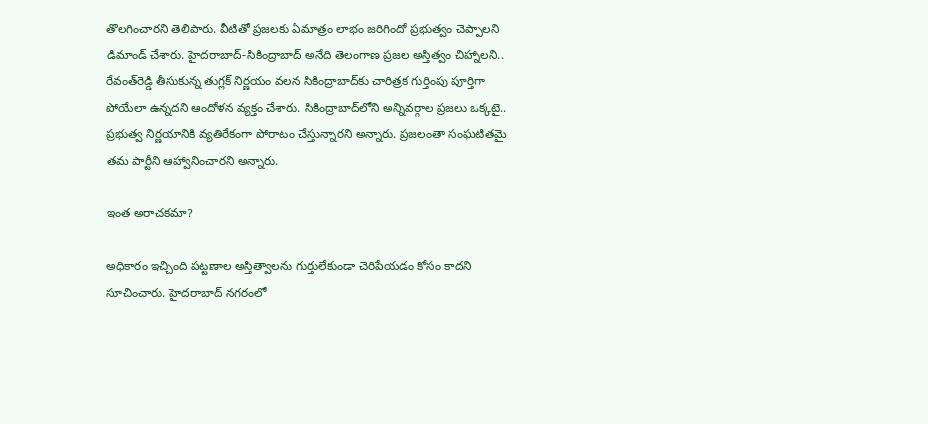తొలగించారని తెలిపారు. వీటితో ప్రజలకు ఏమాత్రం లాభం జరిగిందో ప్రభుత్వం చెప్పాలని డిమాండ్ చేశారు. హైదరాబాద్-సికింద్రాబాద్ అనేది తెలంగాణ ప్రజల అస్తిత్వం చిహ్నాలని.. రేవంత్‌రెడ్డి తీసుకున్న తుగ్లక్ నిర్ణయం వలన సికింద్రాబాద్‌కు చారిత్రక గుర్తింపు పూర్తిగా పోయేలా ఉన్నదని ఆందోళన వ్యక్తం చేశారు. సికింద్రాబాద్‌లోని అన్నివర్గాల ప్రజలు ఒక్కటై.. ప్రభుత్వ నిర్ణయానికి వ్యతిరేకంగా పోరాటం చేస్తున్నారని అన్నారు. ప్రజలంతా సంఘటితమై తమ పార్టీని ఆహ్వానించారని అన్నారు.

ఇంత అరాచకమా?

అధికారం ఇచ్చింది పట్టణాల అస్తిత్వాలను గుర్తులేకుండా చెరిపేయడం కోసం కాదని సూచించారు. హైదరాబాద్ నగరంలో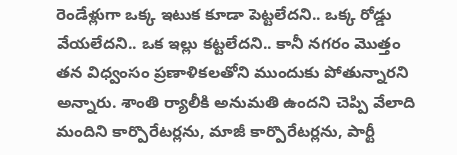రెండేళ్లుగా ఒక్క ఇటుక కూడా పెట్టలేదని.. ఒక్క రోడ్డు వేయలేదని.. ఒక ఇల్లు కట్టలేదని.. కానీ నగరం మొత్తం తన విధ్వంసం ప్రణాళికలతోని ముందుకు పోతున్నారని అన్నారు. శాంతి ర్యాలీకి అనుమతి ఉందని చెప్పి వేలాది మందిని కార్పొరేటర్లను, మాజీ కార్పొరేటర్లను, పార్టీ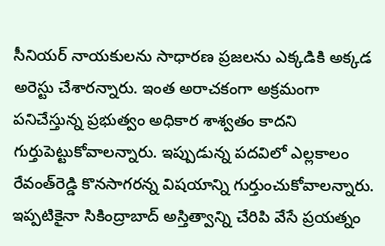సీనియర్ నాయకులను సాధారణ ప్రజలను ఎక్కడికి అక్కడ అరెస్టు చేశారన్నారు. ఇంత అరాచకంగా అక్రమంగా పనిచేస్తున్న ప్రభుత్వం అధికార శాశ్వతం కాదని గుర్తుపెట్టుకోవాలన్నారు. ఇప్పుడున్న పదవిలో ఎల్లకాలం రేవంత్‌రెడ్డి కొనసాగరన్న విషయాన్ని గుర్తుంచుకోవాలన్నారు. ఇప్పటికైనా సికింద్రాబాద్ అస్తిత్వాన్ని చేరిపి వేసే ప్రయత్నం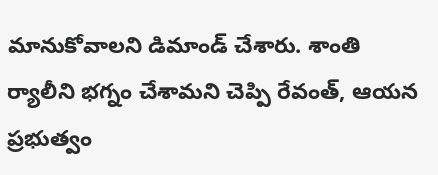మానుకోవాలని డిమాండ్ చేశారు. శాంతి ర్యాలీని భగ్నం చేశామని చెప్పి రేవంత్, ఆయన ప్రభుత్వం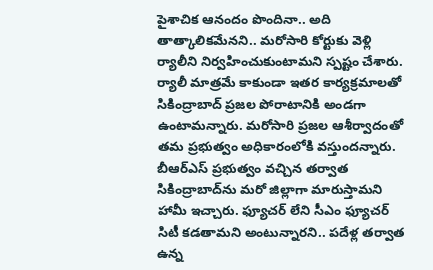పైశాచిక ఆనందం పొందినా.. అది తాత్కాలికమేనని.. మరోసారి కోర్టుకు వెళ్లి ర్యాలీని నిర్వహించుకుంటామని స్పష్టం చేశారు. ర్యాలీ మాత్రమే కాకుండా ఇతర కార్యక్రమాలతో సికింద్రాబాద్ ప్రజల పోరాటానికి అండగా ఉంటామన్నారు. మరోసారి ప్రజల ఆశీర్వాదంతో తమ ప్రభుత్వం అధికారంలోకి వస్తుందన్నారు. బీఆర్ఎస్ ప్రభుత్వం వచ్చిన తర్వాత సికింద్రాబాద్‌ను మరో జిల్లాగా మారుస్తామని హామీ ఇచ్చారు. ఫ్యూచర్ లేని సీఎం ఫ్యూచర్ సిటీ కడతామని అంటున్నారని.. పదేళ్ల తర్వాత ఉన్న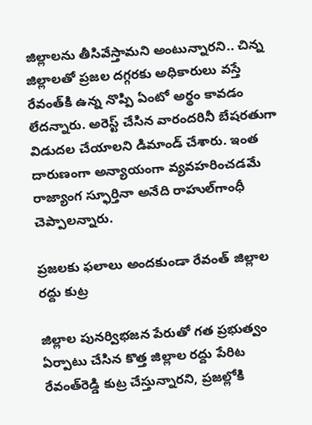జిల్లాలను తీసివేస్తామని అంటున్నారని.. చిన్న జిల్లాలతో ప్రజల దగ్గరకు అధికారులు వస్తే రేవంత్‌కి ఉన్న నొప్పి ఏంటో అర్థం కావడం లేదన్నారు. అరెస్ట్ చేసిన వారందరినీ బేషరతుగా విడుదల చేయాలని డిమాండ్ చేశారు. ఇంత దారుణంగా అన్యాయంగా వ్యవహరించడమే రాజ్యాంగ స్ఫూర్తినా అనేది రాహుల్‌గాంధీ చెప్పాలన్నారు.

ప్రజలకు ఫలాలు అందకుండా రేవంత్ జిల్లాల రద్దు కుట్ర

జిల్లాల పునర్విభజన పేరుతో గత ప్రభుత్వం ఏర్పాటు చేసిన కొత్త జిల్లాల రద్దు పేరిట రేవంత్‌రెడ్డి కుట్ర చేస్తున్నారని, ప్రజల్లోకి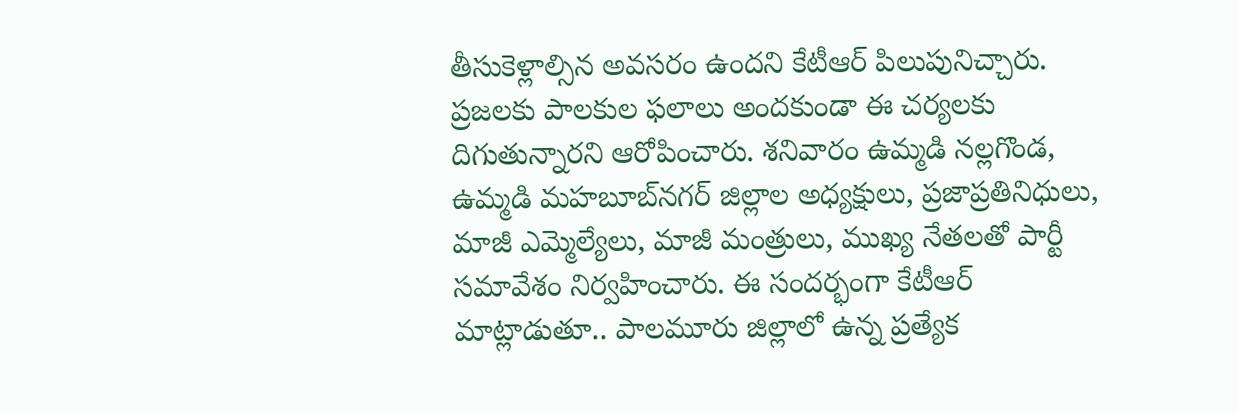తీసుకెళ్లాల్సిన అవసరం ఉందని కేటీఆర్ పిలుపునిచ్చారు. ప్రజలకు పాలకుల ఫలాలు అందకుండా ఈ చర్యలకు దిగుతున్నారని ఆరోపించారు. శనివారం ఉమ్మడి నల్లగొండ, ఉమ్మడి మహబూబ్‌నగర్ జిల్లాల అధ్యక్షులు, ప్రజాప్రతినిధులు, మాజీ ఎమ్మెల్యేలు, మాజీ మంత్రులు, ముఖ్య నేతలతో పార్టీ సమావేశం నిర్వహించారు. ఈ సందర్భంగా కేటీఆర్ మాట్లాడుతూ.. పాలమూరు జిల్లాలో ఉన్న ప్రత్యేక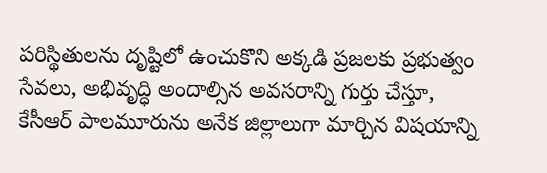పరిస్థితులను దృష్టిలో ఉంచుకొని అక్కడి ప్రజలకు ప్రభుత్వం సేవలు, అభివృద్ధి అందాల్సిన అవసరాన్ని గుర్తు చేస్తూ, కేసీఆర్ పాలమూరును అనేక జిల్లాలుగా మార్చిన విషయాన్ని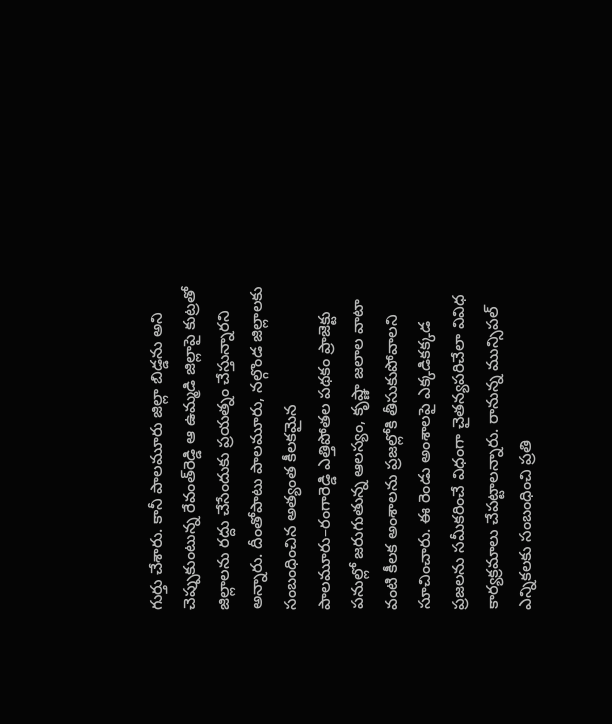గుర్తు చేశారు. కానీ పాలమూరు జిల్లా బిడ్డను అని చెప్పుకుంటున్న రేవంత్‌రెడ్డి ఆ ఉమ్మడి జిల్లాపై కుట్రతో జిల్లాలను రద్దు చేసేందుకు ప్రయత్నం చేస్తున్నారని అన్నారు. దీంతోపాటు పాలమూరు, నల్గొండ జిల్లాలకు సంబంధించిన అత్యంత కీలకమైన పాలమూరు–రంగారెడ్డి ఎత్తిపోతల పథకం ప్రాజెక్టు పనుల్లో జరుగుతున్న ఆలస్యం, కృష్ణా జలాల వాటా వంటి కీలక అంశాలను ప్రజల్లోకి తీసుకుపోవాలని సూచించారు. ఈ రెండు అంశాలపై ఎక్కడికక్కడ ప్రజలను సమీకరించే విధంగా చైతన్యపరిచేలా వివిధ కార్యక్రమాలు చేపట్టాలన్నారు. రానున్న మున్సిపల్ ఎన్నికలకు సంబంధించి ప్రతి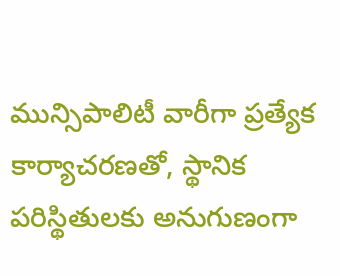మున్సిపాలిటీ వారీగా ప్రత్యేక కార్యాచరణతో, స్థానిక పరిస్థితులకు అనుగుణంగా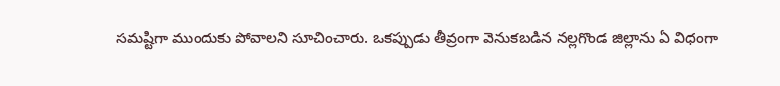సమష్టిగా ముందుకు పోవాలని సూచించారు. ఒకప్పుడు తీవ్రంగా వెనుకబడిన నల్లగొండ జిల్లాను ఏ విధంగా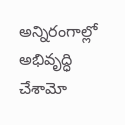అన్నిరంగాల్లో అభివృద్ధి చేశామో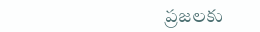ప్రజలకు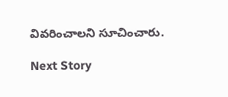వివరించాలని సూచించారు.

Next Story